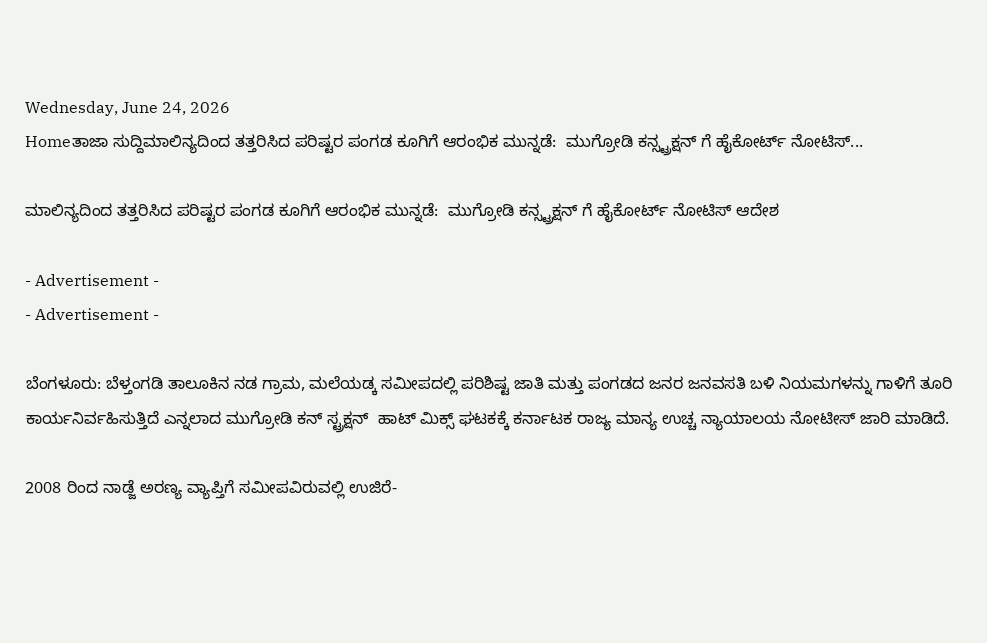Wednesday, June 24, 2026
Homeತಾಜಾ ಸುದ್ದಿಮಾಲಿನ್ಯದಿಂದ ತತ್ತರಿಸಿದ ಪರಿಷ್ಟರ ಪಂಗಡ ಕೂಗಿಗೆ ಆರಂಭಿಕ ಮುನ್ನಡೆ:  ಮುಗ್ರೋಡಿ ಕನ್ಸ್ಟ್ರಕ್ಷನ್ ಗೆ ಹೈಕೋರ್ಟ್ ನೋಟಿಸ್...

ಮಾಲಿನ್ಯದಿಂದ ತತ್ತರಿಸಿದ ಪರಿಷ್ಟರ ಪಂಗಡ ಕೂಗಿಗೆ ಆರಂಭಿಕ ಮುನ್ನಡೆ:  ಮುಗ್ರೋಡಿ ಕನ್ಸ್ಟ್ರಕ್ಷನ್ ಗೆ ಹೈಕೋರ್ಟ್ ನೋಟಿಸ್ ಆದೇಶ

- Advertisement -
- Advertisement -

ಬೆಂಗಳೂರು: ಬೆಳ್ತಂಗಡಿ ತಾಲೂಕಿನ ನಡ ಗ್ರಾಮ, ಮಲೆಯಡ್ಕ ಸಮೀಪದಲ್ಲಿ ಪರಿಶಿಷ್ಟ ಜಾತಿ ಮತ್ತು ಪಂಗಡದ ಜನರ ಜನವಸತಿ ಬಳಿ ನಿಯಮಗಳನ್ನು ಗಾಳಿಗೆ ತೂರಿ ಕಾರ್ಯನಿರ್ವಹಿಸುತ್ತಿದೆ ಎನ್ನಲಾದ ಮುಗ್ರೋಡಿ ಕನ್ ಸ್ಟ್ರಕ್ಷನ್  ಹಾಟ್ ಮಿಕ್ಸ್ ಘಟಕಕ್ಕೆ ಕರ್ನಾಟಕ ರಾಜ್ಯ ಮಾನ್ಯ ಉಚ್ಚ ನ್ಯಾಯಾಲಯ ನೋಟೀಸ್ ಜಾರಿ ಮಾಡಿದೆ.

2008 ರಿಂದ ನಾಡ್ಜೆ ಅರಣ್ಯ ವ್ಯಾಪ್ತಿಗೆ ಸಮೀಪವಿರುವಲ್ಲಿ ಉಜಿರೆ-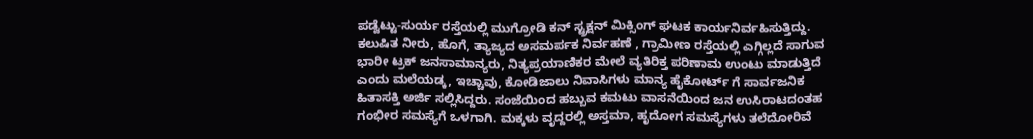ಪಡ್ವೆಟ್ಟು-ಸುರ್ಯ ರಸ್ತೆಯಲ್ಲಿ ಮುಗ್ರೋಡಿ ಕನ್ ಸ್ಟ್ರಕ್ಷನ್ ಮಿಕ್ಸಿಂಗ್ ಘಟಕ ಕಾರ್ಯನಿರ್ವಹಿಸುತ್ತಿದ್ದು. ಕಲುಷಿತ ನೀರು, ಹೊಗೆ, ತ್ಯಾಜ್ಯದ ಅಸಮರ್ಪಕ ನಿರ್ವಹಣೆ , ಗ್ರಾಮೀಣ ರಸ್ತೆಯಲ್ಲಿ ಎಗ್ಗಿಲ್ಲದೆ ಸಾಗುವ ಭಾರೀ ಟ್ರಕ್ ಜನಸಾಮಾನ್ಯರು, ನಿತ್ಯಪ್ರಯಾಣಿಕರ ಮೇಲೆ ವ್ಯತಿರಿಕ್ತ ಪರಿಣಾಮ ಉಂಟು ಮಾಡುತ್ತಿದೆ ಎಂದು ಮಲೆಯಡ್ಕ, ಇಚ್ಚಾವು, ಕೋಡಿಜಾಲು ನಿವಾಸಿಗಳು ಮಾನ್ಯ ಹೈಕೋರ್ಟ್ ಗೆ ಸಾರ್ವಜನಿಕ ಹಿತಾಸಕ್ತಿ ಅರ್ಜಿ ಸಲ್ಲಿಸಿದ್ದರು. ಸಂಜೆಯಿಂದ ಹಬ್ಬುವ ಕಮಟು ವಾಸನೆಯಿಂದ ಜನ ಉಸಿರಾಟದಂತಹ ಗಂಭೀರ ಸಮಸ್ಯೆಗೆ ಒಳಗಾಗಿ. ಮಕ್ಕಳು ವೃದ್ದರಲ್ಲಿ ಅಸ್ತಮಾ, ಹೃದೋಗ ಸಮಸ್ಯೆಗಳು ತಲೆದೋರಿವೆ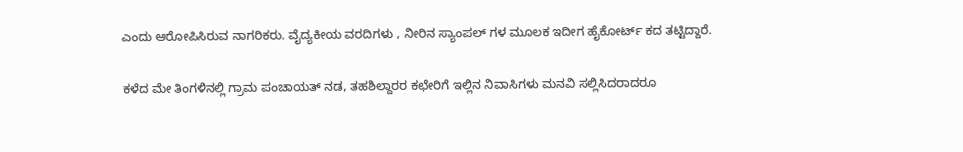ಎಂದು ಆರೋಪಿಸಿರುವ ನಾಗರಿಕರು. ವೈದ್ಯಕೀಯ ವರದಿಗಳು , ನೀರಿನ ಸ್ಯಾಂಪಲ್ ಗಳ ಮೂಲಕ ಇದೀಗ ಹೈಕೋರ್ಟ್ ಕದ ತಟ್ಟಿದ್ದಾರೆ.

ಕಳೆದ ಮೇ ತಿಂಗಳಿನಲ್ಲಿ ಗ್ರಾಮ ಪಂಚಾಯತ್ ನಡ, ತಹಶಿಲ್ದಾರರ ಕಛೇರಿಗೆ ಇಲ್ಲಿನ ನಿವಾಸಿಗಳು ಮನವಿ ಸಲ್ಲಿಸಿದರಾದರೂ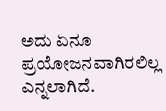ಅದು ಏನೂ ಪ್ರಯೋಜನವಾಗಿರಲಿಲ್ಲ ಎನ್ನಲಾಗಿದೆ.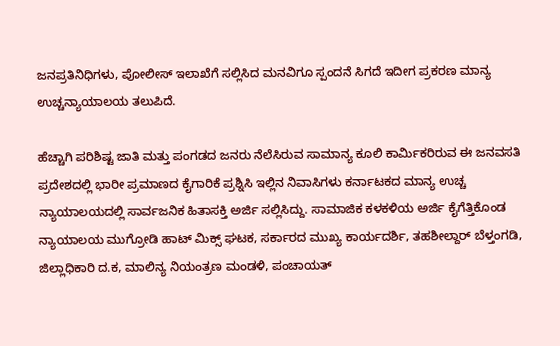ಜನಪ್ರತಿನಿಧಿಗಳು, ಪೋಲೀಸ್ ಇಲಾಖೆಗೆ ಸಲ್ಲಿಸಿದ ಮನವಿಗೂ ಸ್ಪಂದನೆ ಸಿಗದೆ ಇದೀಗ ಪ್ರಕರಣ ಮಾನ್ಯ ಉಚ್ಚನ್ಯಾಯಾಲಯ ತಲುಪಿದೆ.

ಹೆಚ್ಚಾಗಿ ಪರಿಶಿಷ್ಟ ಜಾತಿ ಮತ್ತು ಪಂಗಡದ ಜನರು ನೆಲೆಸಿರುವ ಸಾಮಾನ್ಯ ಕೂಲಿ ಕಾರ್ಮಿಕರಿರುವ ಈ ಜನವಸತಿ ಪ್ರದೇಶದಲ್ಲಿ ಭಾರೀ ಪ್ರಮಾಣದ ಕೈಗಾರಿಕೆ ಪ್ರಶ್ನಿಸಿ ಇಲ್ಲಿನ ನಿವಾಸಿಗಳು ಕರ್ನಾಟಕದ ಮಾನ್ಯ ಉಚ್ಚ ನ್ಯಾಯಾಲಯದಲ್ಲಿ ಸಾರ್ವಜನಿಕ ಹಿತಾಸಕ್ತಿ ಅರ್ಜಿ ಸಲ್ಲಿಸಿದ್ದು. ಸಾಮಾಜಿಕ ಕಳಕಳಿಯ ಅರ್ಜಿ ಕೈಗೆತ್ತಿಕೊಂಡ ನ್ಯಾಯಾಲಯ ಮುಗ್ರೋಡಿ ಹಾಟ್ ಮಿಕ್ಸ್ ಘಟಕ, ಸರ್ಕಾರದ ಮುಖ್ಯ ಕಾರ್ಯದರ್ಶಿ, ತಹಶೀಲ್ದಾರ್ ಬೆಳ್ತಂಗಡಿ, ಜಿಲ್ಲಾಧಿಕಾರಿ ದ.ಕ, ಮಾಲಿನ್ಯ ನಿಯಂತ್ರಣ ಮಂಡಳಿ, ಪಂಚಾಯತ್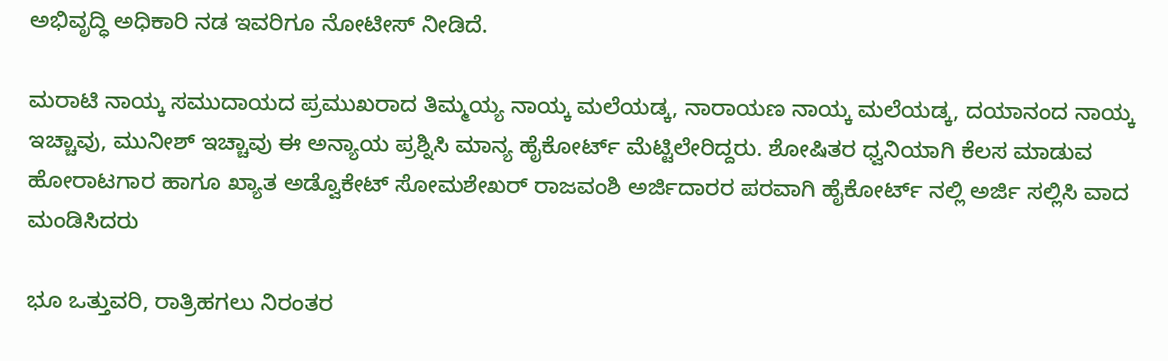ಅಭಿವೃದ್ಧಿ ಅಧಿಕಾರಿ ನಡ ಇವರಿಗೂ ನೋಟೀಸ್ ನೀಡಿದೆ‌.

ಮರಾಟಿ ನಾಯ್ಕ ಸಮುದಾಯದ ಪ್ರಮುಖರಾದ ತಿಮ್ಮಯ್ಯ ನಾಯ್ಕ ಮಲೆಯಡ್ಕ, ನಾರಾಯಣ ನಾಯ್ಕ ಮಲೆಯಡ್ಕ, ದಯಾನಂದ ನಾಯ್ಕ ಇಚ್ಚಾವು, ಮುನೀಶ್ ಇಚ್ಚಾವು ಈ ಅನ್ಯಾಯ ಪ್ರಶ್ನಿಸಿ ಮಾನ್ಯ ಹೈಕೋರ್ಟ್ ಮೆಟ್ಟಿಲೇರಿದ್ದರು. ಶೋಷಿತರ ಧ್ವನಿಯಾಗಿ ಕೆಲಸ ಮಾಡುವ ಹೋರಾಟಗಾರ ಹಾಗೂ ಖ್ಯಾತ ಅಡ್ವೊಕೇಟ್ ಸೋಮಶೇಖರ್ ರಾಜವಂಶಿ ಅರ್ಜಿದಾರರ ಪರವಾಗಿ ಹೈಕೋರ್ಟ್ ನಲ್ಲಿ ಅರ್ಜಿ ಸಲ್ಲಿಸಿ ವಾದ ಮಂಡಿಸಿದರು

ಭೂ ಒತ್ತುವರಿ, ರಾತ್ರಿಹಗಲು ನಿರಂತರ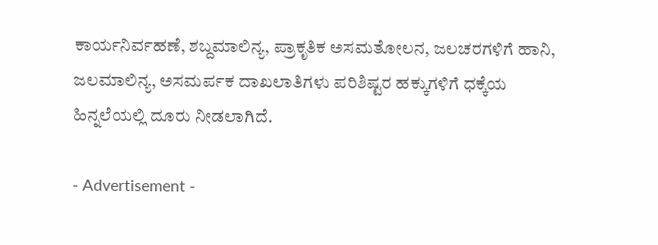ಕಾರ್ಯನಿರ್ವಹಣೆ, ಶಬ್ದಮಾಲಿನ್ಯ, ಪ್ರಾಕೃತಿಕ ಅಸಮತೋಲನ, ಜಲಚರಗಳಿಗೆ ಹಾನಿ, ಜಲಮಾಲಿನ್ಯ, ಅಸಮರ್ಪಕ ದಾಖಲಾತಿಗಳು ಪರಿಶಿಷ್ಟರ ಹಕ್ಕುಗಳಿಗೆ ಧಕ್ಕೆಯ ಹಿನ್ನಲೆಯಲ್ಲಿ ದೂರು ನೀಡಲಾಗಿದೆ.

- Advertisement -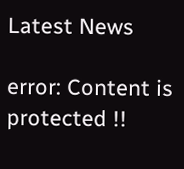Latest News

error: Content is protected !!